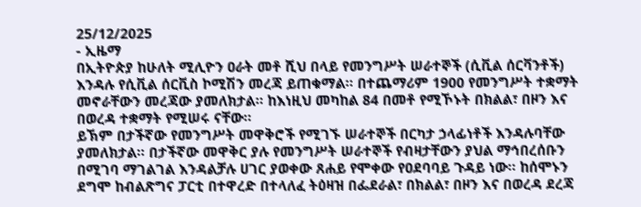25/12/2025
- ኢዜማ
በኢትዮጵያ ከሁለት ሚሊዮን ዐራት መቶ ሺህ በላይ የመንግሥት ሠራተኞች (ሲቪል ሰርቫንቶች) እንዳሉ የሲቪል ሰርቪስ ኮሚሽን መረጃ ይጠቁማል፡፡ በተጨማሪም 1900 የመንግሥት ተቋማት መኖራቸውን መረጃው ያመለክታል፡፡ ከእነዚህ መካከል 84 በመቶ የሚኾኑት በክልል፣ በዞን እና በወረዳ ተቋማት የሚሠሩ ናቸው፡፡
ይኽም በታችኛው የመንግሥት መዋቅሮች የሚገኙ ሠራተኞች በርካታ ኃላፊነቶች እንዳሉባቸው ያመለክታል፡፡ በታችኛው መዋቅር ያሉ የመንግሥት ሠራተኞች የብዛታቸውን ያህል ማኅበረሰቡን በሚገባ ማገልገል እንዳልቻሉ ሀገር ያወቀው ጸሐይ የሞቀው የዐደባባይ ጉዳይ ነው፡፡ ከሰሞኑን ደግሞ ከብልጽግና ፓርቲ በተዋረድ በተላለፈ ትዕዛዝ በፌደራል፣ በክልል፣ በዞን እና በወረዳ ደረጃ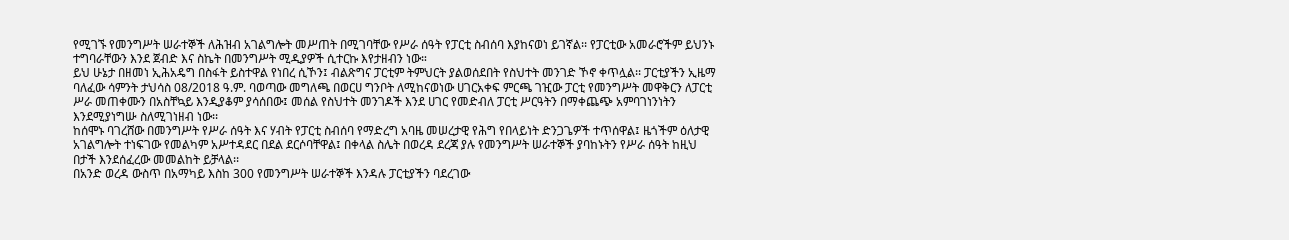የሚገኙ የመንግሥት ሠራተኞች ለሕዝብ አገልግሎት መሥጠት በሚገባቸው የሥራ ሰዓት የፓርቲ ስብሰባ እያከናወነ ይገኛል፡፡ የፓርቲው አመራሮችም ይህንኑ ተግባራቸውን እንደ ጀብድ እና ስኬት በመንግሥት ሚዲያዎች ሲተርኩ እየታዘብን ነው።
ይህ ሁኔታ በዘመነ ኢሕአዴግ በስፋት ይስተዋል የነበረ ሲኾን፤ ብልጽግና ፓርቲም ትምህርት ያልወሰደበት የስህተት መንገድ ኾኖ ቀጥሏል፡፡ ፓርቲያችን ኢዜማ ባለፈው ሳምንት ታህሳስ 08/2018 ዓ.ም. ባወጣው መግለጫ በወርሀ ግንቦት ለሚከናወነው ሀገርአቀፍ ምርጫ ገዢው ፓርቲ የመንግሥት መዋቅርን ለፓርቲ ሥራ መጠቀሙን በአስቸኳይ እንዲያቆም ያሳሰበው፤ መሰል የስህተት መንገዶች እንደ ሀገር የመድብለ ፓርቲ ሥርዓትን በማቀጨጭ አምባገነንነትን እንደሚያነግሡ ስለሚገነዘብ ነው፡፡
ከሰሞኑ ባገረሸው በመንግሥት የሥራ ሰዓት እና ሃብት የፓርቲ ስብሰባ የማድረግ አባዜ መሠረታዊ የሕግ የበላይነት ድንጋጌዎች ተጥሰዋል፤ ዜጎችም ዕለታዊ አገልግሎት ተነፍገው የመልካም አሥተዳደር በደል ደርሶባቸዋል፤ በቀላል ስሌት በወረዳ ደረጃ ያሉ የመንግሥት ሠራተኞች ያባከኑትን የሥራ ሰዓት ከዚህ በታች እንደሰፈረው መመልከት ይቻላል፡፡
በአንድ ወረዳ ውስጥ በአማካይ እስከ 300 የመንግሥት ሠራተኞች እንዳሉ ፓርቲያችን ባደረገው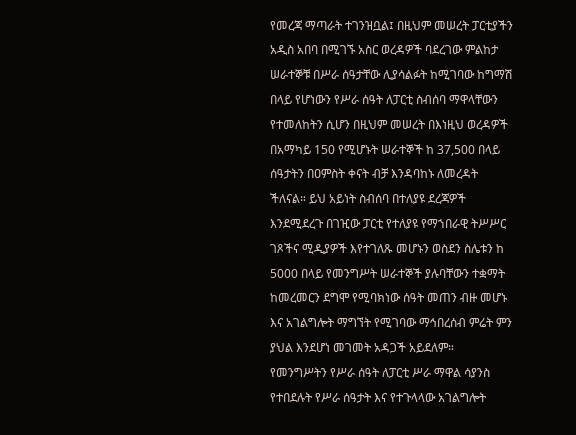የመረጃ ማጣራት ተገንዝቧል፤ በዚህም መሠረት ፓርቲያችን አዲስ አበባ በሚገኙ አስር ወረዳዎች ባደረገው ምልከታ ሠራተኞቹ በሥራ ሰዓታቸው ሊያሳልፉት ከሚገባው ከግማሽ በላይ የሆነውን የሥራ ሰዓት ለፓርቲ ስብሰባ ማዋላቸውን የተመለከትን ሲሆን በዚህም መሠረት በእነዚህ ወረዳዎች በአማካይ 150 የሚሆኑት ሠራተኞች ከ 37,500 በላይ ሰዓታትን በዐምስት ቀናት ብቻ እንዳባከኑ ለመረዳት ችለናል። ይህ አይነት ስብሰባ በተለያዩ ደረጃዎች እንደሚደረጉ በገዢው ፓርቲ የተለያዩ የማኀበራዊ ትሥሥር ገጾችና ሚዲያዎች እየተገለጹ መሆኑን ወስደን ስሌቱን ከ 5000 በላይ የመንግሥት ሠራተኞች ያሉባቸውን ተቋማት ከመረመርን ደግሞ የሚባክነው ሰዓት መጠን ብዙ መሆኑ እና አገልግሎት ማግኘት የሚገባው ማኅበረሰብ ምሬት ምን ያህል እንደሆነ መገመት አዳጋች አይደለም።
የመንግሥትን የሥራ ሰዓት ለፓርቲ ሥራ ማዋል ሳያንስ የተበደሉት የሥራ ሰዓታት እና የተጉላላው አገልግሎት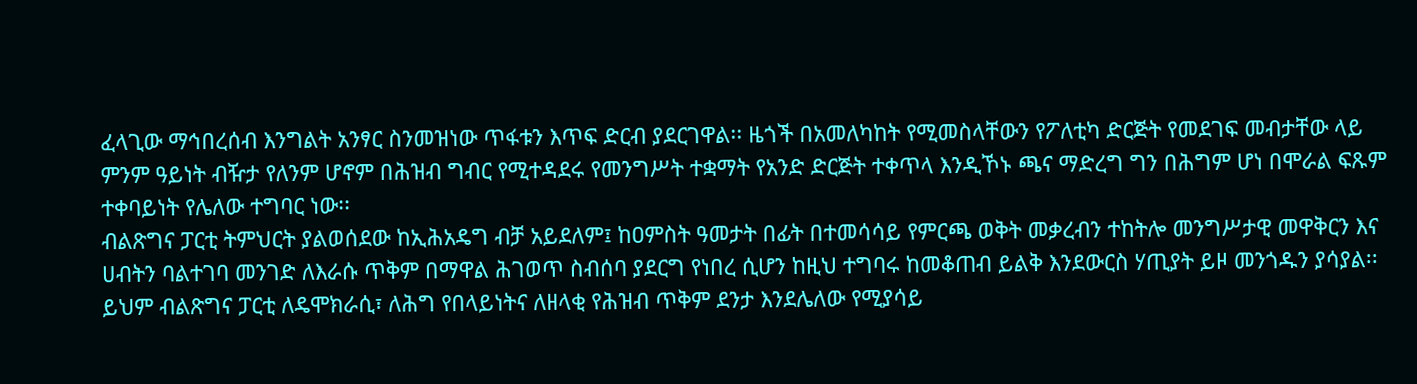ፈላጊው ማኅበረሰብ እንግልት አንፃር ስንመዝነው ጥፋቱን እጥፍ ድርብ ያደርገዋል፡፡ ዜጎች በአመለካከት የሚመስላቸውን የፖለቲካ ድርጅት የመደገፍ መብታቸው ላይ ምንም ዓይነት ብዥታ የለንም ሆኖም በሕዝብ ግብር የሚተዳደሩ የመንግሥት ተቋማት የአንድ ድርጅት ተቀጥላ እንዲኾኑ ጫና ማድረግ ግን በሕግም ሆነ በሞራል ፍጹም ተቀባይነት የሌለው ተግባር ነው፡፡
ብልጽግና ፓርቲ ትምህርት ያልወሰደው ከኢሕአዴግ ብቻ አይደለም፤ ከዐምስት ዓመታት በፊት በተመሳሳይ የምርጫ ወቅት መቃረብን ተከትሎ መንግሥታዊ መዋቅርን እና ሀብትን ባልተገባ መንገድ ለእራሱ ጥቅም በማዋል ሕገወጥ ስብሰባ ያደርግ የነበረ ሲሆን ከዚህ ተግባሩ ከመቆጠብ ይልቅ እንደውርስ ሃጢያት ይዞ መንጎዱን ያሳያል፡፡ ይህም ብልጽግና ፓርቲ ለዴሞክራሲ፣ ለሕግ የበላይነትና ለዘላቂ የሕዝብ ጥቅም ደንታ እንደሌለው የሚያሳይ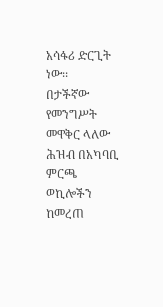አሳፋሪ ድርጊት ነው፡፡
በታችኛው የመንግሥት መዋቅር ላለው ሕዝብ በአካባቢ ምርጫ ወኪሎችን ከመረጠ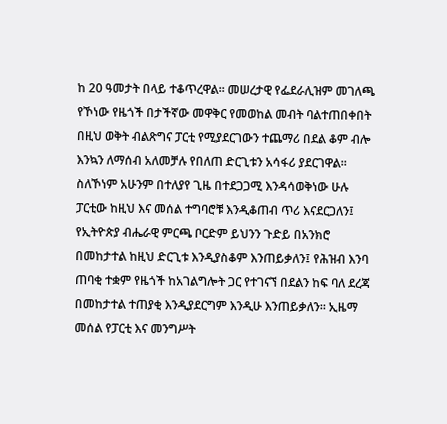ከ 20 ዓመታት በላይ ተቆጥረዋል፡፡ መሠረታዊ የፌደራሊዝም መገለጫ የኾነው የዜጎች በታችኛው መዋቅር የመወከል መብት ባልተጠበቀበት በዚህ ወቅት ብልጽግና ፓርቲ የሚያደርገውን ተጨማሪ በደል ቆም ብሎ እንኳን ለማሰብ አለመቻሉ የበለጠ ድርጊቱን አሳፋሪ ያደርገዋል።
ስለኾነም አሁንም በተለያየ ጊዜ በተደጋጋሚ እንዳሳወቅነው ሁሉ ፓርቲው ከዚህ እና መሰል ተግባሮቹ እንዲቆጠብ ጥሪ እናደርጋለን፤ የኢትዮጵያ ብሔራዊ ምርጫ ቦርድም ይህንን ጉድይ በአንክሮ በመከታተል ከዚህ ድርጊቱ እንዲያስቆም እንጠይቃለን፤ የሕዝብ እንባ ጠባቂ ተቋም የዜጎች ከአገልግሎት ጋር የተገናኘ በደልን ከፍ ባለ ደረጃ በመከታተል ተጠያቂ እንዲያደርግም እንዲሁ እንጠይቃለን። ኢዜማ መሰል የፓርቲ እና መንግሥት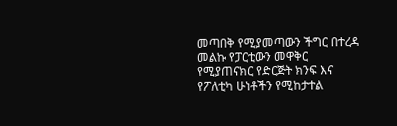መጣበቅ የሚያመጣውን ችግር በተረዳ መልኩ የፓርቲውን መዋቅር የሚያጠናክር የድርጅት ክንፍ እና የፖለቲካ ሁነቶችን የሚከታተል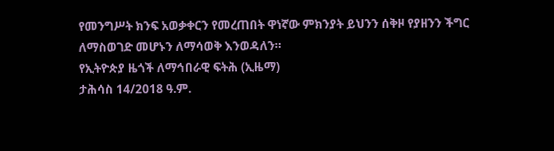የመንግሥት ክንፍ አወቃቀርን የመረጠበት ዋነኛው ምክንያት ይህንን ሰቅዞ የያዘንን ችግር ለማስወገድ መሆኑን ለማሳወቅ እንወዳለን።
የኢትዮጵያ ዜጎች ለማኅበራዊ ፍትሕ (ኢዜማ)
ታሕሳስ 14/2018 ዓ.ም.